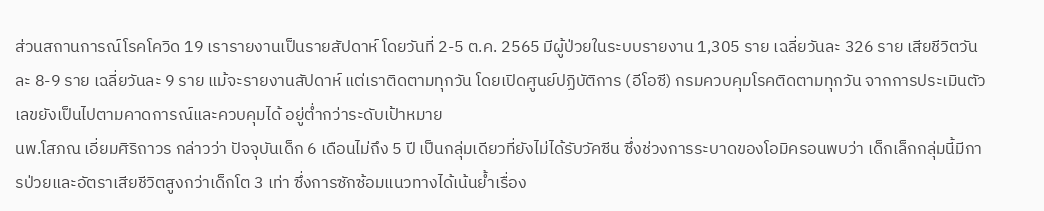ส่วนสถานการณ์โรคโควิด 19 เรารายงานเป็นรายสัปดาห์ โดยวันที่ 2-5 ต.ค. 2565 มีผู้ป่วยในระบบรายงาน 1,305 ราย เฉลี่ยวันละ 326 ราย เสียชีวิตวันละ 8-9 ราย เฉลี่ยวันละ 9 ราย แม้จะรายงานสัปดาห์ แต่เราติดตามทุกวัน โดยเปิดศูนย์ปฏิบัติการ (อีโอซี) กรมควบคุมโรคติดตามทุกวัน จากการประเมินตัวเลขยังเป็นไปตามคาดการณ์และควบคุมได้ อยู่ต่ำกว่าระดับเป้าหมาย
นพ.โสภณ เอี่ยมศิริถาวร กล่าวว่า ปัจจุบันเด็ก 6 เดือนไม่ถึง 5 ปี เป็นกลุ่มเดียวที่ยังไม่ได้รับวัคซีน ซึ่งช่วงการระบาดของโอมิครอนพบว่า เด็กเล็กกลุ่มนี้มีการป่วยและอัตราเสียชีวิตสูงกว่าเด็กโต 3 เท่า ซึ่งการซักซ้อมแนวทางได้เน้นย้ำเรื่อง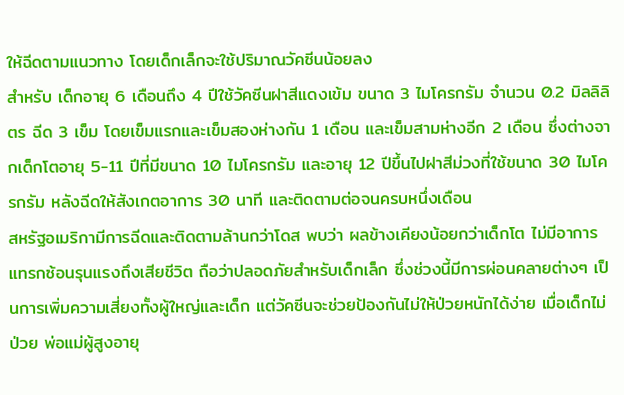ให้ฉีดตามแนวทาง โดยเด็กเล็กจะใช้ปริมาณวัคซีนน้อยลง
สำหรับ เด็กอายุ 6 เดือนถึง 4 ปีใช้วัคซีนฝาสีแดงเข้ม ขนาด 3 ไมโครกรัม จำนวน 0.2 มิลลิลิตร ฉีด 3 เข็ม โดยเข็มแรกและเข็มสองห่างกัน 1 เดือน และเข็มสามห่างอีก 2 เดือน ซึ่งต่างจากเด็กโตอายุ 5-11 ปีที่มีขนาด 10 ไมโครกรัม และอายุ 12 ปีขึ้นไปฝาสีม่วงที่ใช้ขนาด 30 ไมโครกรัม หลังฉีดให้สังเกตอาการ 30 นาที และติดตามต่อจนครบหนึ่งเดือน
สหรัฐอเมริกามีการฉีดและติดตามล้านกว่าโดส พบว่า ผลข้างเคียงน้อยกว่าเด็กโต ไม่มีอาการแทรกซ้อนรุนแรงถึงเสียชีวิต ถือว่าปลอดภัยสำหรับเด็กเล็ก ซึ่งช่วงนี้มีการผ่อนคลายต่างๆ เป็นการเพิ่มความเสี่ยงทั้งผู้ใหญ่และเด็ก แต่วัคซีนจะช่วยป้องกันไม่ให้ป่วยหนักได้ง่าย เมื่อเด็กไม่ป่วย พ่อแม่ผู้สูงอายุ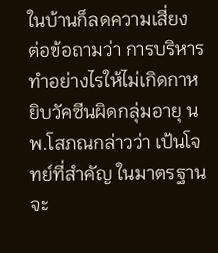ในบ้านก็ลดความเสี่ยง
ต่อข้อถามว่า การบริหารทำอย่างไรให้ไม่เกิดกาหยิบวัคซีนผิดกลุ่มอายุ นพ.โสภณกล่าวว่า เป้นโจทย์ที่สำคัญ ในมาตรฐานจะ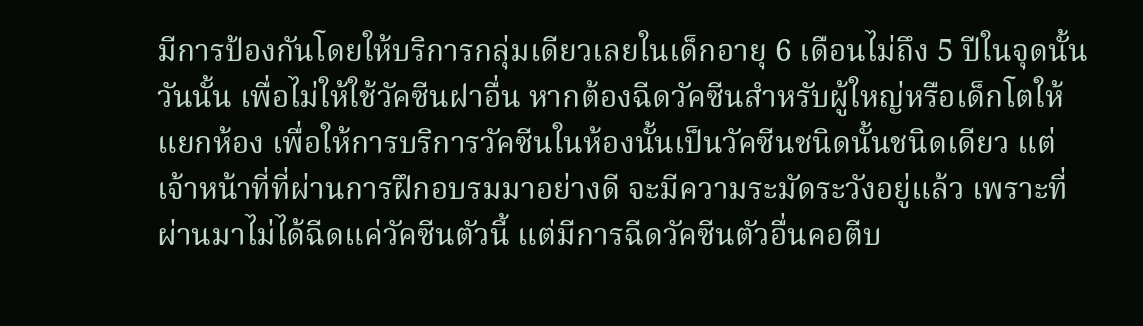มีการป้องกันโดยให้บริการกลุ่มเดียวเลยในเด็กอายุ 6 เดือนไม่ถึง 5 ปีในจุดนั้นวันนั้น เพื่อไม่ให้ใช้วัคซีนฝาอื่น หากต้องฉีดวัคซีนสำหรับผู้ใหญ่หรือเด็กโตให้แยกห้อง เพื่อให้การบริการวัคซีนในห้องนั้นเป็นวัคซีนชนิดนั้นชนิดเดียว แต่เจ้าหน้าที่ที่ผ่านการฝึกอบรมมาอย่างดี จะมีความระมัดระวังอยู่แล้ว เพราะที่ผ่านมาไม่ได้ฉีดแค่วัคซีนตัวนี้ แต่มีการฉีดวัคซีนตัวอื่นคอตีบ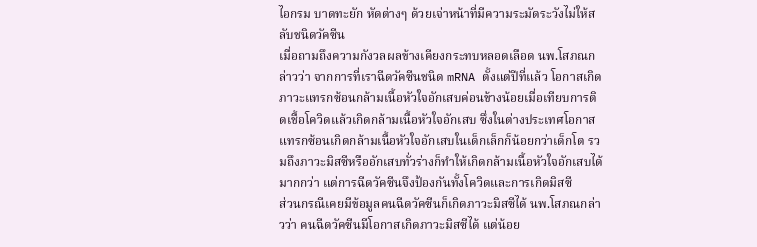ไอกรม บาดทะยัก หัดต่างๆ ด้วยเจ่าหน้าที่มีความระมัดระวังไม่ให้สลับชนิดวัคซีน
เมื่อถามถึงความกังวลผลข้างเคียงกระทบหลอดเลือด นพ.โสภณกล่าวว่า จากการที่เราฉีดวัคซีนชนิด mRNA ตั้งแต่ปีที่แล้ว โอกาสเกิดภาวะแทรกซ้อนกล้ามเนื้อหัวใจอักเสบค่อนข้างน้อยเมื่อเทียบการติดเชื้อโควิดแล้วเกิดกล้ามเนื้อหัวใจอักเสบ ซึ่งในต่างประเทศโอกาสแทรกซ้อนเกิดกล้ามเนื้อหัวใจอักเสบในเด็กเล็กก็น้อยกว่าเด็กโต รวมถึงภาวะมิสซีหรืออักเสบทั่วร่างก็ทำให้เกิดกล้ามเนื้อหัวใจอักเสบได้มากกว่า แต่การฉีดวัคซีนจึงป้องกันทั้งโควิดและการเกิดมิสซี
ส่วนกรณีเคยมีข้อมูลคนฉีดวัคซีนก็เกิดภาวะมิสซีได้ นพ.โสภณกล่าวว่า คนฉีดวัคซีนมีโอกาสเกิดภาวะมิสซีได้ แต่น้อย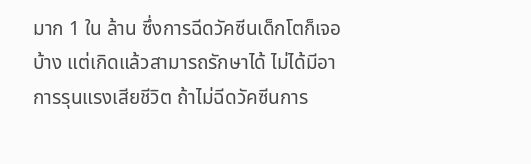มาก 1 ใน ล้าน ซึ่งการฉีดวัคซีนเด็กโตก็เจอบ้าง แต่เกิดแล้วสามารถรักษาได้ ไม่ได้มีอาการรุนแรงเสียชีวิต ถ้าไม่ฉีดวัคซีนการ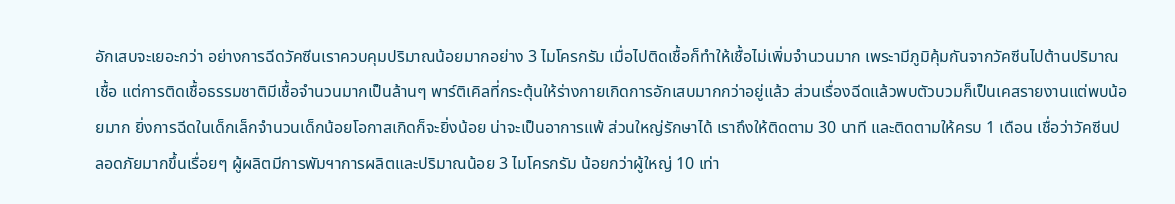อักเสบจะเยอะกว่า อย่างการฉีดวัคซีนเราควบคุมปริมาณน้อยมากอย่าง 3 ไมโครกรัม เมื่อไปติดเชื้อก็ทำให้เชื้อไม่เพิ่มจำนวนมาก เพระามีภูมิคุ้มกันจากวัคซีนไปต้านปริมาณเชื้อ แต่การติดเชื้อธรรมชาติมีเชื้อจำนวนมากเป็นล้านๆ พาร์ติเคิลที่กระตุ้นให้ร่างกายเกิดการอักเสบมากกว่าอยู่แล้ว ส่วนเรื่องฉีดแล้วพบตัวบวมก็เป็นเคสรายงานแต่พบน้อยมาก ยิ่งการฉีดในเด็กเล็กจำนวนเด็กน้อยโอกาสเกิดก็จะยิ่งน้อย น่าจะเป็นอาการแพ้ ส่วนใหญ่รักษาได้ เราถึงให้ติดตาม 30 นาที และติดตามให้ครบ 1 เดือน เชื่อว่าวัคซีนปลอดภัยมากขึ้นเรื่อยๆ ผู้ผลิตมีการพัมฯาการผลิตและปริมาณน้อย 3 ไมโครกรัม น้อยกว่าผู้ใหญ่ 10 เท่า